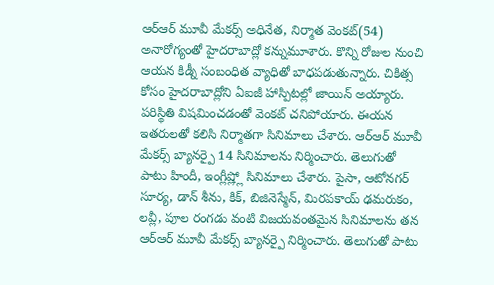ఆర్ఆర్ మూవీ మేకర్స్ అధినేత, నిర్మాత వెంకట్(54) అనారోగ్యంతో హైదరాబాద్లో కన్నుమూశారు. కొన్ని రోజుల నుంచి ఆయన కిడ్నీ సంబంధిత వ్యాధితో బాధపడుతున్నారు. చికిత్స కోసం హైదరాబాద్లోని ఏఐజీ హాస్పిటల్లో జాయిన్ అయ్యారు. పరిస్థితి విషమించడంతో వెంకట్ చనిపోయారు. ఈయన ఇతరులతో కలిసి నిర్మాతగా సినిమాలు చేశారు. ఆర్ఆర్ మూవీ మేకర్స్ బ్యానర్పై 14 సినిమాలను నిర్మించారు. తెలుగుతో పాటు హిందీ, ఇంగ్లీష్ల్లో సినిమాలు చేశారు. పైసా, ఆటోనగర్ సూర్య, డాన్ శీను, కిక్, బిజినెస్మేన్, మిరపకాయ్ ఢమరుకం, లవ్లీ, పూల రంగడు వంటి విజయవంతమైన సినిమాలను తన ఆర్ఆర్ మూవీ మేకర్స్ బ్యానర్పై నిర్మించారు. తెలుగుతో పాటు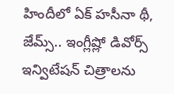హిందీలో ఏక్ హసీనా థీ, జేమ్స్.. ఇంగ్లీష్లో డివోర్స్ ఇన్విటేషన్ చిత్రాలను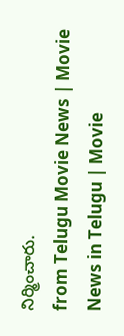నిర్మించారు.
from Telugu Movie News | Movie News in Telugu | Movie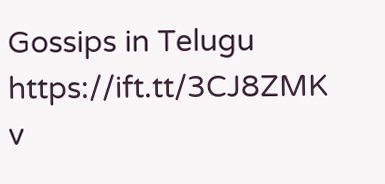Gossips in Telugu https://ift.tt/3CJ8ZMK
v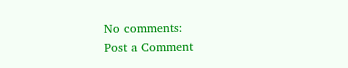No comments:
Post a Comment